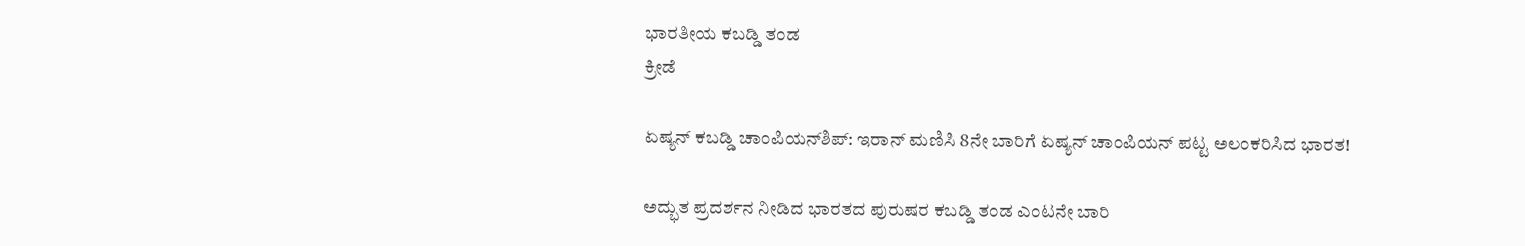ಭಾರತೀಯ ಕಬಡ್ಡಿ ತಂಡ
ಕ್ರೀಡೆ

ಏಷ್ಯನ್ ಕಬಡ್ಡಿ ಚಾಂಪಿಯನ್‌ಶಿಪ್: ಇರಾನ್ ಮಣಿಸಿ 8ನೇ ಬಾರಿಗೆ ಏಷ್ಯನ್ ಚಾಂಪಿಯನ್ ಪಟ್ಟ ಅಲಂಕರಿಸಿದ ಭಾರತ!

ಅದ್ಭುತ ಪ್ರದರ್ಶನ ನೀಡಿದ ಭಾರತದ ಪುರುಷರ ಕಬಡ್ಡಿ ತಂಡ ಎಂಟನೇ ಬಾರಿ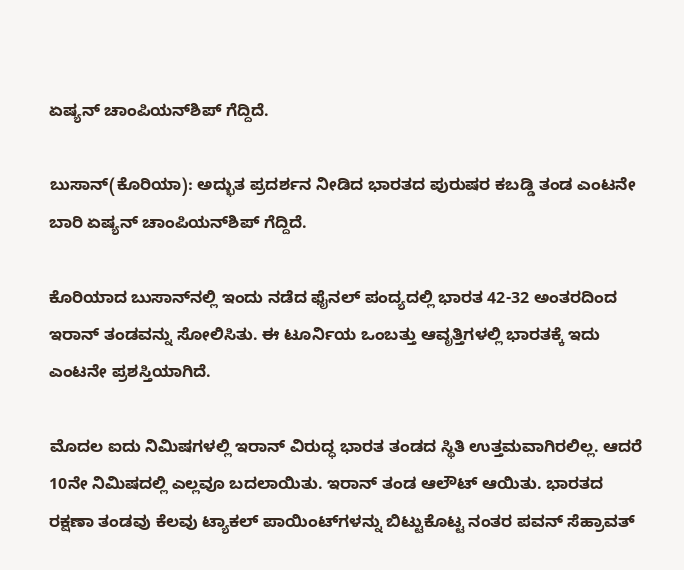ಏಷ್ಯನ್ ಚಾಂಪಿಯನ್‌ಶಿಪ್ ಗೆದ್ದಿದೆ.

ಬುಸಾನ್‌(ಕೊರಿಯಾ): ಅದ್ಭುತ ಪ್ರದರ್ಶನ ನೀಡಿದ ಭಾರತದ ಪುರುಷರ ಕಬಡ್ಡಿ ತಂಡ ಎಂಟನೇ ಬಾರಿ ಏಷ್ಯನ್ ಚಾಂಪಿಯನ್‌ಶಿಪ್ ಗೆದ್ದಿದೆ.

ಕೊರಿಯಾದ ಬುಸಾನ್‌ನಲ್ಲಿ ಇಂದು ನಡೆದ ಫೈನಲ್ ಪಂದ್ಯದಲ್ಲಿ ಭಾರತ 42-32 ಅಂತರದಿಂದ ಇರಾನ್ ತಂಡವನ್ನು ಸೋಲಿಸಿತು. ಈ ಟೂರ್ನಿಯ ಒಂಬತ್ತು ಆವೃತ್ತಿಗಳಲ್ಲಿ ಭಾರತಕ್ಕೆ ಇದು ಎಂಟನೇ ಪ್ರಶಸ್ತಿಯಾಗಿದೆ.

ಮೊದಲ ಐದು ನಿಮಿಷಗಳಲ್ಲಿ ಇರಾನ್ ವಿರುದ್ಧ ಭಾರತ ತಂಡದ ಸ್ಥಿತಿ ಉತ್ತಮವಾಗಿರಲಿಲ್ಲ. ಆದರೆ 10ನೇ ನಿಮಿಷದಲ್ಲಿ ಎಲ್ಲವೂ ಬದಲಾಯಿತು. ಇರಾನ್ ತಂಡ ಆಲೌಟ್ ಆಯಿತು. ಭಾರತದ ರಕ್ಷಣಾ ತಂಡವು ಕೆಲವು ಟ್ಯಾಕಲ್ ಪಾಯಿಂಟ್‌ಗಳನ್ನು ಬಿಟ್ಟುಕೊಟ್ಟ ನಂತರ ಪವನ್ ಸೆಹ್ರಾವತ್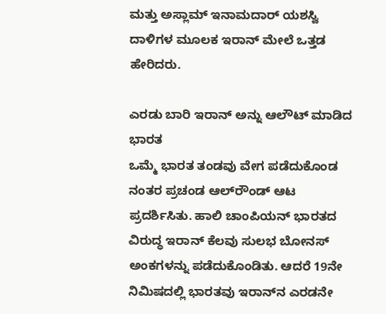ಮತ್ತು ಅಸ್ಲಾಮ್ ಇನಾಮದಾರ್ ಯಶಸ್ವಿ ದಾಳಿಗಳ ಮೂಲಕ ಇರಾನ್ ಮೇಲೆ ಒತ್ತಡ ಹೇರಿದರು.

ಎರಡು ಬಾರಿ ಇರಾನ್ ಅನ್ನು ಆಲೌಟ್ ಮಾಡಿದ ಭಾರತ
ಒಮ್ಮೆ ಭಾರತ ತಂಡವು ವೇಗ ಪಡೆದುಕೊಂಡ ನಂತರ ಪ್ರಚಂಡ ಆಲ್‌ರೌಂಡ್ ಆಟ ಪ್ರದರ್ಶಿಸಿತು. ಹಾಲಿ ಚಾಂಪಿಯನ್ ಭಾರತದ ವಿರುದ್ಧ ಇರಾನ್ ಕೆಲವು ಸುಲಭ ಬೋನಸ್ ಅಂಕಗಳನ್ನು ಪಡೆದುಕೊಂಡಿತು. ಆದರೆ 19ನೇ ನಿಮಿಷದಲ್ಲಿ ಭಾರತವು ಇರಾನ್‌ನ ಎರಡನೇ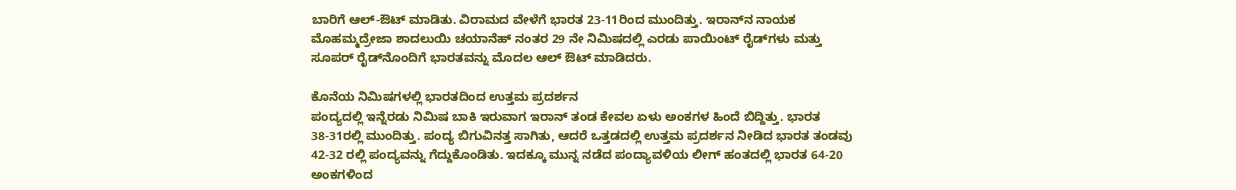ಬಾರಿಗೆ ಆಲ್-ಔಟ್ ಮಾಡಿತು. ವಿರಾಮದ ವೇಳೆಗೆ ಭಾರತ 23-11ರಿಂದ ಮುಂದಿತ್ತು. ಇರಾನ್‌ನ ನಾಯಕ ಮೊಹಮ್ಮದ್ರೇಜಾ ಶಾದಲುಯಿ ಚಯಾನೆಹ್ ನಂತರ 29 ನೇ ನಿಮಿಷದಲ್ಲಿ ಎರಡು ಪಾಯಿಂಟ್ ರೈಡ್‌ಗಳು ಮತ್ತು ಸೂಪರ್ ರೈಡ್‌ನೊಂದಿಗೆ ಭಾರತವನ್ನು ಮೊದಲ ಆಲ್ ಔಟ್ ಮಾಡಿದರು.

ಕೊನೆಯ ನಿಮಿಷಗಳಲ್ಲಿ ಭಾರತದಿಂದ ಉತ್ತಮ ಪ್ರದರ್ಶನ
ಪಂದ್ಯದಲ್ಲಿ ಇನ್ನೆರಡು ನಿಮಿಷ ಬಾಕಿ ಇರುವಾಗ ಇರಾನ್ ತಂಡ ಕೇವಲ ಏಳು ಅಂಕಗಳ ಹಿಂದೆ ಬಿದ್ದಿತ್ತು. ಭಾರತ 38-31ರಲ್ಲಿ ಮುಂದಿತ್ತು. ಪಂದ್ಯ ಬಿಗುವಿನತ್ತ ಸಾಗಿತು, ಆದರೆ ಒತ್ತಡದಲ್ಲಿ ಉತ್ತಮ ಪ್ರದರ್ಶನ ನೀಡಿದ ಭಾರತ ತಂಡವು 42-32 ರಲ್ಲಿ ಪಂದ್ಯವನ್ನು ಗೆದ್ದುಕೊಂಡಿತು. ಇದಕ್ಕೂ ಮುನ್ನ ನಡೆದ ಪಂದ್ಯಾವಳಿಯ ಲೀಗ್ ಹಂತದಲ್ಲಿ ಭಾರತ 64-20 ಅಂಕಗಳಿಂದ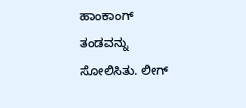ಹಾಂಕಾಂಗ್ ತಂಡವನ್ನು ಸೋಲಿಸಿತು. ಲೀಗ್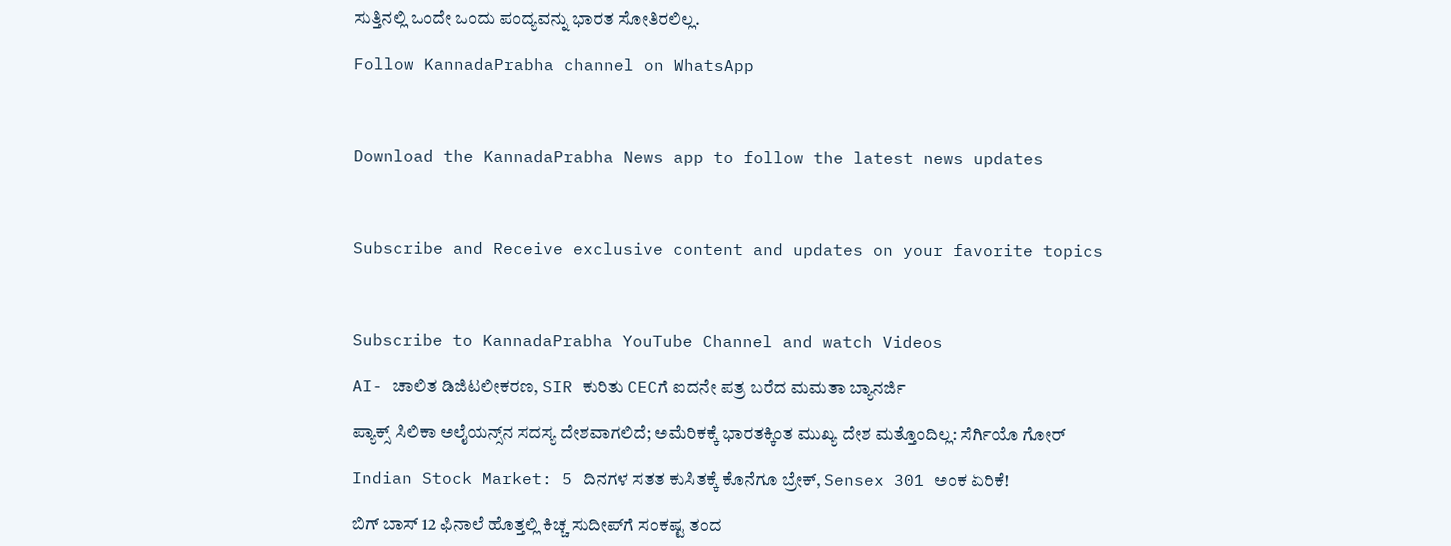ಸುತ್ತಿನಲ್ಲಿ ಒಂದೇ ಒಂದು ಪಂದ್ಯವನ್ನು ಭಾರತ ಸೋತಿರಲಿಲ್ಲ.

Follow KannadaPrabha channel on WhatsApp



Download the KannadaPrabha News app to follow the latest news updates



Subscribe and Receive exclusive content and updates on your favorite topics



Subscribe to KannadaPrabha YouTube Channel and watch Videos

AI- ಚಾಲಿತ ಡಿಜಿಟಲೀಕರಣ, SIR ಕುರಿತು CECಗೆ ಐದನೇ ಪತ್ರ ಬರೆದ ಮಮತಾ ಬ್ಯಾನರ್ಜಿ

ಪ್ಯಾಕ್ಸ್ ಸಿಲಿಕಾ ಅಲೈಯನ್ಸ್‌ನ ಸದಸ್ಯ ದೇಶವಾಗಲಿದೆ; ಅಮೆರಿಕಕ್ಕೆ ಭಾರತಕ್ಕಿಂತ ಮುಖ್ಯ ದೇಶ ಮತ್ತೊಂದಿಲ್ಲ: ಸೆರ್ಗಿಯೊ ಗೋರ್

Indian Stock Market: 5 ದಿನಗಳ ಸತತ ಕುಸಿತಕ್ಕೆ ಕೊನೆಗೂ ಬ್ರೇಕ್, Sensex 301 ಅಂಕ ಏರಿಕೆ!

ಬಿಗ್ ಬಾಸ್ 12 ಫಿನಾಲೆ ಹೊತ್ತಲ್ಲಿ ಕಿಚ್ಚ ಸುದೀಪ್‌ಗೆ ಸಂಕಷ್ಟ ತಂದ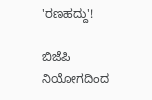'ರಣಹದ್ದು'!

ಬಿಜೆಪಿ ನಿಯೋಗದಿಂದ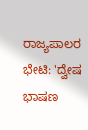ರಾಜ್ಯಪಾಲರ ಭೇಟಿ: 'ದ್ವೇಷ ಭಾಷಣ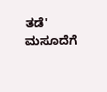ತಡೆ' ಮಸೂದೆಗೆ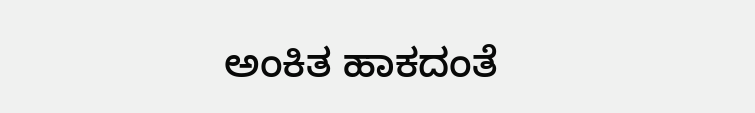ಅಂಕಿತ ಹಾಕದಂತೆ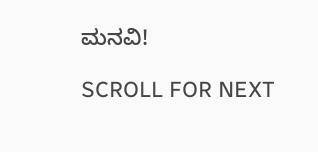ಮನವಿ!

SCROLL FOR NEXT